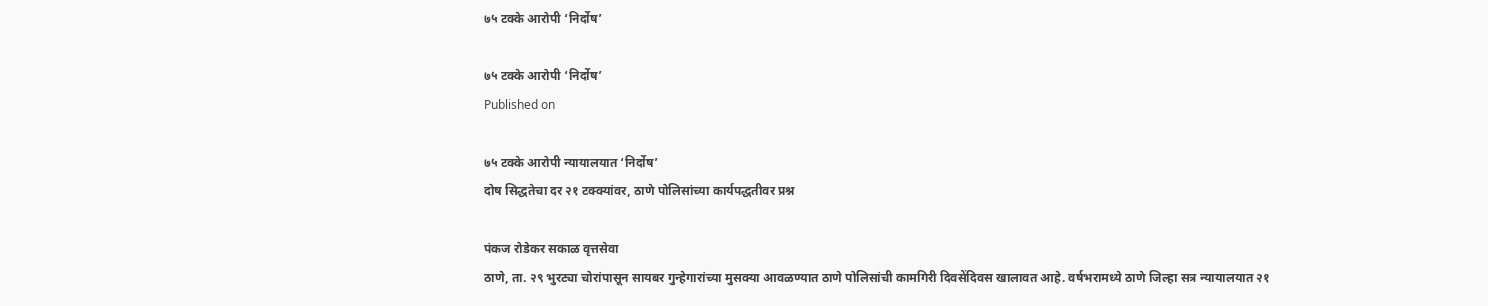७५ टक्के आरोपी ‘निर्दोष’

७५ टक्के आरोपी ‘निर्दोष’
Published on

७५ टक्के आरोपी न्यायालयात ‘निर्दोष’
दोष सिद्धतेचा दर २१ टक्क्यांवर, ठाणे पोलिसांच्या कार्यपद्धतीवर प्रश्न

पंकज रोडेकर सकाळ वृत्तसेवा
ठाणे, ता. २९ भुरट्या चोरांपासून सायबर गुन्हेगारांच्या मुसक्या आवळण्यात ठाणे पोलिसांची कामगिरी दिवसेंदिवस खालावत आहे. वर्षभरामध्ये ठाणे जिल्हा सत्र न्यायालयात २१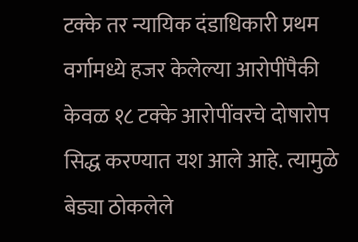टक्के तर न्यायिक दंडाधिकारी प्रथम वर्गामध्ये हजर केलेल्या आरोपींपैकी केवळ १८ टक्के आरोपींवरचे दोषारोप सिद्ध करण्यात यश आले आहे. त्यामुळे बेड्या ठोकलेले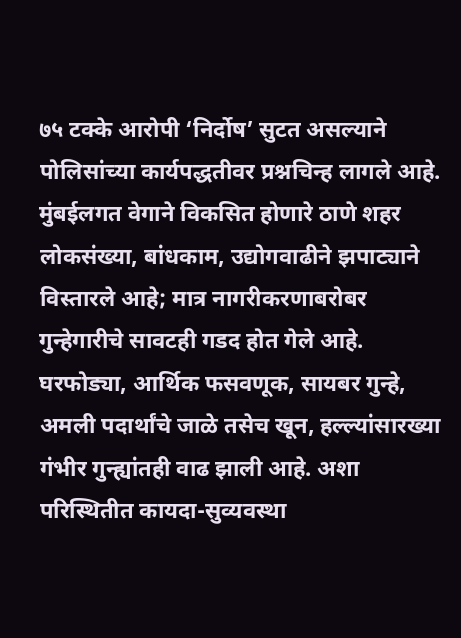७५ टक्के आरोपी ‘निर्दोष’ सुटत असल्याने पोलिसांच्या कार्यपद्धतीवर प्रश्नचिन्ह लागले आहे.
मुंबईलगत वेगाने विकसित होणारे ठाणे शहर लोकसंख्या, बांधकाम, उद्योगवाढीने झपाट्याने विस्तारले आहे; मात्र नागरीकरणाबरोबर गुन्हेगारीचे सावटही गडद होत गेले आहे. घरफोड्या, आर्थिक फसवणूक, सायबर गुन्हे, अमली पदार्थांचे जाळे तसेच खून, हल्ल्यांसारख्या गंभीर गुन्ह्यांतही वाढ झाली आहे. अशा परिस्थितीत कायदा-सुव्यवस्था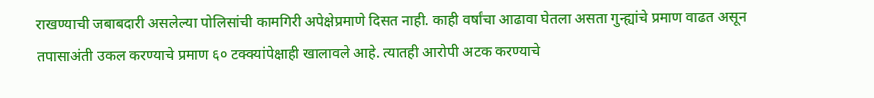राखण्याची जबाबदारी असलेल्या पोलिसांची कामगिरी अपेक्षेप्रमाणे दिसत नाही. काही वर्षांचा आढावा घेतला असता गुन्ह्यांचे प्रमाण वाढत असून तपासाअंती उकल करण्याचे प्रमाण ६० टक्क्यांपेक्षाही खालावले आहे. त्यातही आरोपी अटक करण्याचे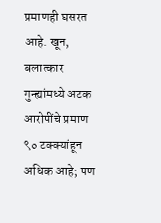प्रमाणही घसरत आहे. खून, बलात्कार गुन्ह्यांमध्ये अटक आरोपींचे प्रमाण ९० टक्क्यांहून अधिक आहे; पण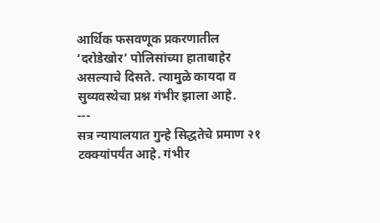आर्थिक फसवणूक प्रकरणातील ‘दरोडेखोर’ पोलिसांच्या हाताबाहेर असल्याचे दिसते. त्यामुळे कायदा व सुव्यवस्थेचा प्रश्न गंभीर झाला आहे.
---
सत्र न्यायालयात गुन्हे सिद्धतेचे प्रमाण २१ टक्क्यांपर्यंत आहे. गंभीर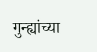गुन्ह्यांच्या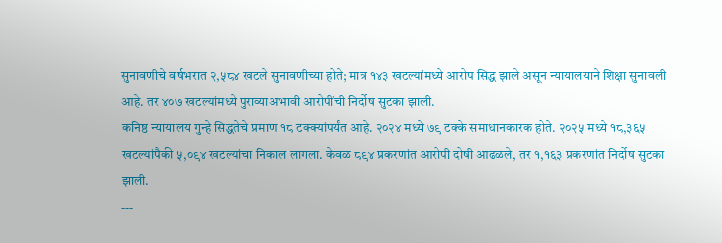सुनावणीचे वर्षभरात २,५८४ खटले सुनावणीच्या होते; मात्र १४३ खटल्यांमध्ये आरोप सिद्ध झाले असून न्यायालयाने शिक्षा सुनावली आहे. तर ४०७ खटल्यांमध्ये पुराव्याअभावी आरोपींची निर्दोष सुटका झाली.
कनिष्ठ न्यायालय गुन्हे सिद्धतेचे प्रमाण १८ टक्क्यांपर्यंत आहे. २०२४ मध्ये ७९ टक्के समाधानकारक होते. २०२५ मध्ये १८,३६५ खटल्यांपैकी ५,०९४ खटल्यांचा निकाल लागला. केवळ ८९४ प्रकरणांत आरोपी दोषी आढळले, तर १,१६३ प्रकरणांत निर्दोष सुटका झाली.
---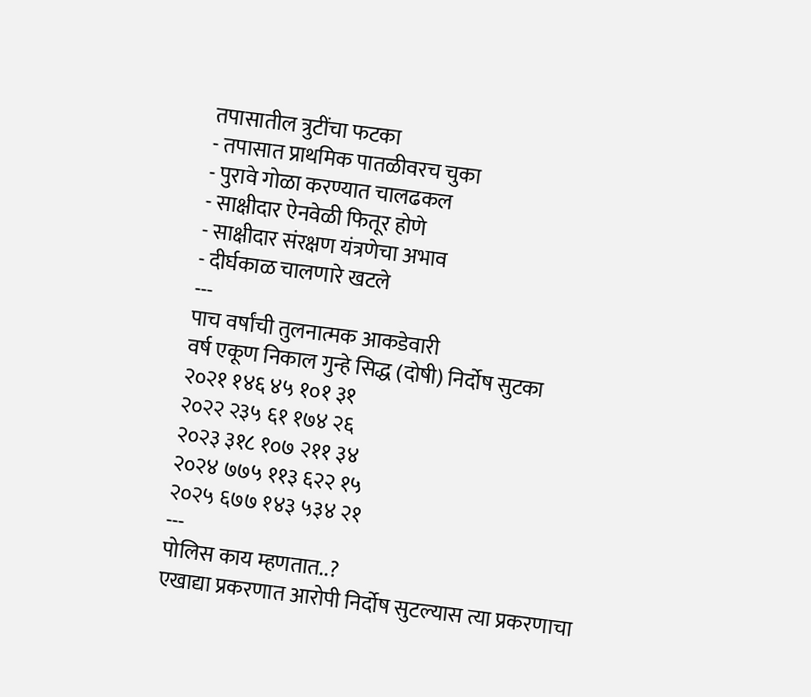तपासातील त्रुटींचा फटका
- तपासात प्राथमिक पातळीवरच चुका
- पुरावे गोळा करण्यात चालढकल
- साक्षीदार ऐनवेळी फितूर होणे
- साक्षीदार संरक्षण यंत्रणेचा अभाव
- दीर्घकाळ चालणारे खटले
---
पाच वर्षांची तुलनात्मक आकडेवारी
वर्ष एकूण निकाल गुन्हे सिद्ध (दोषी) निर्दोष सुटका
२०२१ १४६ ४५ १०१ ३१
२०२२ २३५ ६१ १७४ २६
२०२३ ३१८ १०७ २११ ३४
२०२४ ७७५ ११३ ६२२ १५
२०२५ ६७७ १४३ ५३४ २१
---
पोलिस काय म्हणतात..?
एखाद्या प्रकरणात आरोपी निर्दोष सुटल्यास त्या प्रकरणाचा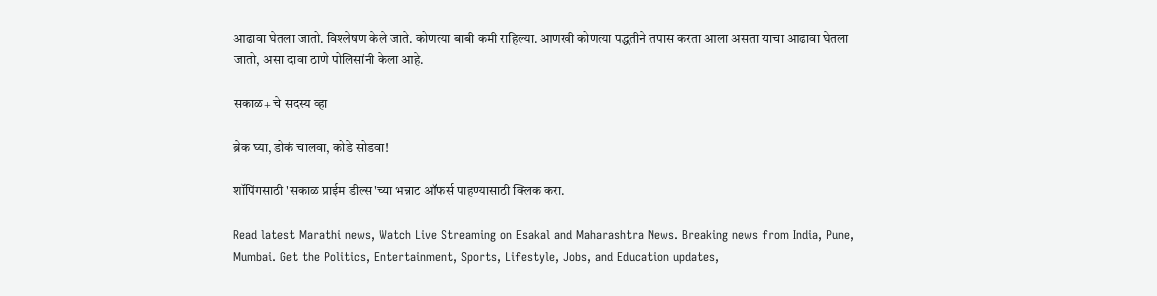आढावा घेतला जातो. विश्लेषण केले जाते. कोणत्या बाबी कमी राहिल्या. आणखी कोणत्या पद्धतीने तपास करता आला असता याचा आढावा घेतला जातो, असा दावा ठाणे पोलिसांनी केला आहे.

सकाळ+ चे सदस्य व्हा

ब्रेक घ्या, डोकं चालवा, कोडे सोडवा!

शॉपिंगसाठी 'सकाळ प्राईम डील्स'च्या भन्नाट ऑफर्स पाहण्यासाठी क्लिक करा.

Read latest Marathi news, Watch Live Streaming on Esakal and Maharashtra News. Breaking news from India, Pune, Mumbai. Get the Politics, Entertainment, Sports, Lifestyle, Jobs, and Education updates,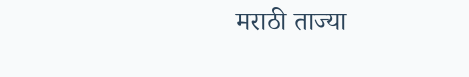मराठी ताज्या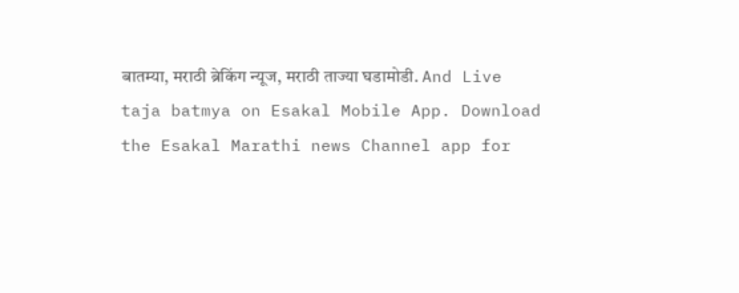बातम्या, मराठी ब्रेकिंग न्यूज, मराठी ताज्या घडामोडी. And Live taja batmya on Esakal Mobile App. Download the Esakal Marathi news Channel app for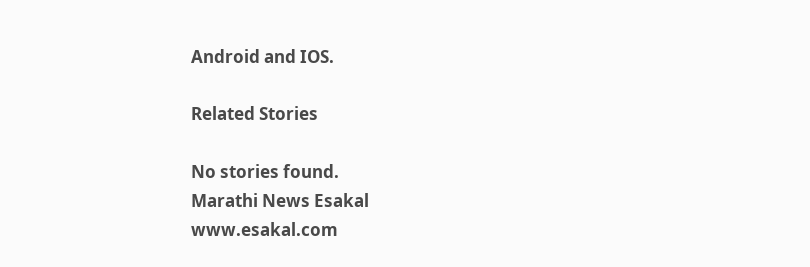Android and IOS.

Related Stories

No stories found.
Marathi News Esakal
www.esakal.com